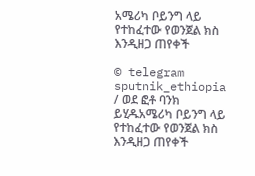አሜሪካ ቦይንግ ላይ የተከፈተው የወንጀል ክስ እንዲዘጋ ጠየቀች

© telegram sputnik_ethiopia / ወደ ፎቶ ባንክ ይሂዱአሜሪካ ቦይንግ ላይ የተከፈተው የወንጀል ክስ እንዲዘጋ ጠየቀች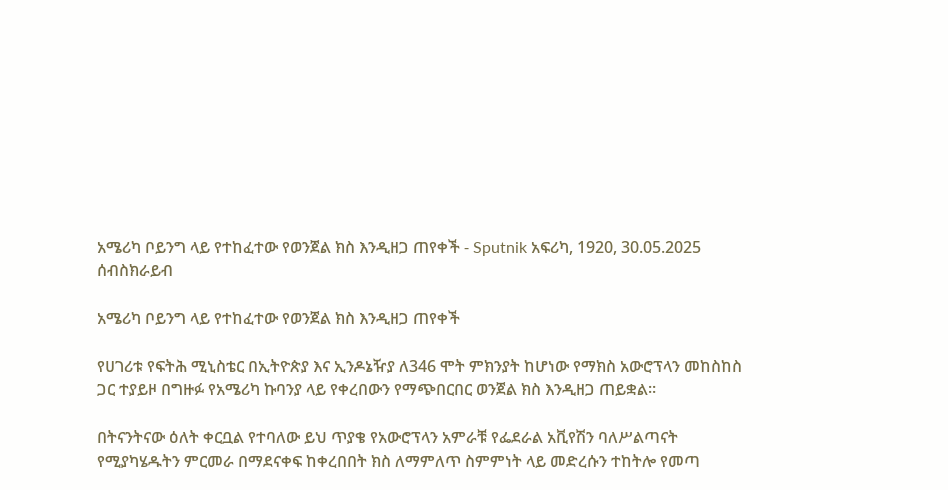አሜሪካ ቦይንግ ላይ የተከፈተው የወንጀል ክስ እንዲዘጋ ጠየቀች - Sputnik አፍሪካ, 1920, 30.05.2025
ሰብስክራይብ

አሜሪካ ቦይንግ ላይ የተከፈተው የወንጀል ክስ እንዲዘጋ ጠየቀች

የሀገሪቱ የፍትሕ ሚኒስቴር በኢትዮጵያ እና ኢንዶኔዥያ ለ346 ሞት ምክንያት ከሆነው የማክስ አውሮፕላን መከስከስ ጋር ተያይዞ በግዙፉ የአሜሪካ ኩባንያ ላይ የቀረበውን የማጭበርበር ወንጀል ክስ እንዲዘጋ ጠይቋል።

በትናንትናው ዕለት ቀርቧል የተባለው ይህ ጥያቄ የአውሮፕላን አምራቹ የፌደራል አቪየሽን ባለሥልጣናት የሚያካሄዱትን ምርመራ በማደናቀፍ ከቀረበበት ክስ ለማምለጥ ስምምነት ላይ መድረሱን ተከትሎ የመጣ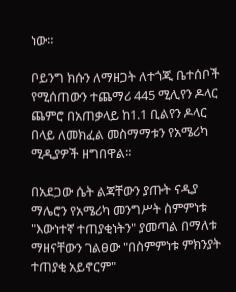ነው።

ቦይንግ ክሱን ለማዘጋት ለተጎጂ ቤተሰቦች የሚሰጠውን ተጨማሪ 445 ሚሊየን ዶላር ጨምሮ በአጠቃላይ ከ1.1 ቢልየን ዶላር በላይ ለመክፈል መስማማቱን የአሜሪካ ሚዲያዎች ዘግበዋል።

በአደጋው ሴት ልጃቸውን ያጡት ናዲያ ማሌሮን የአሜሪካ መንግሥት ስምምነቱ "እውነተኛ ተጠያቂነትን" ያመጣል በማለቱ ማዘናቸውን ገልፀው "በስምምነቱ ምክንያት ተጠያቂ አይኖርም"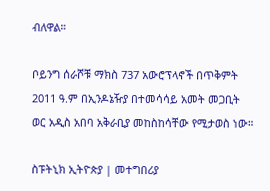ብለዋል።

ቦይንግ ሰራሾቹ ማክስ 737 አውሮፕላኖች በጥቅምት 2011 ዓ.ም በኢንዶኔዥያ በተመሳሳይ አመት መጋቢት ወር አዲስ አበባ አቅራቢያ መከስከሳቸው የሚታወስ ነው።

ስፑትኒክ ኢትዮጵያ | መተግበሪያ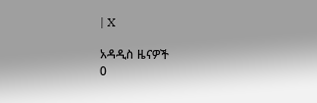| X

አዳዲስ ዜናዎች
0